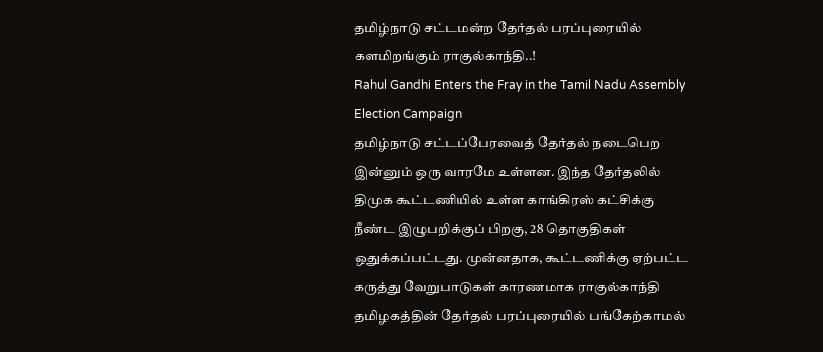தமிழ்நாடு சட்டமன்ற தேர்தல் பரப்புரையில் களமிறங்கும் ராகுல்காந்தி..!
Rahul Gandhi Enters the Fray in the Tamil Nadu Assembly Election Campaign
தமிழ்நாடு சட்டப்பேரவைத் தேர்தல் நடைபெற இன்னும் ஒரு வாரமே உள்ளன. இந்த தேர்தலில் திமுக கூட்டணியில் உள்ள காங்கிரஸ் கட்சிக்கு நீண்ட இழுபறிக்குப் பிறகு, 28 தொகுதிகள் ஒதுக்கப்பட்டது. முன்னதாக, கூட்டணிக்கு ஏற்பட்ட கருத்து வேறுபாடுகள் காரணமாக ராகுல்காந்தி தமிழகத்தின் தேர்தல் பரப்புரையில் பங்கேற்காமல்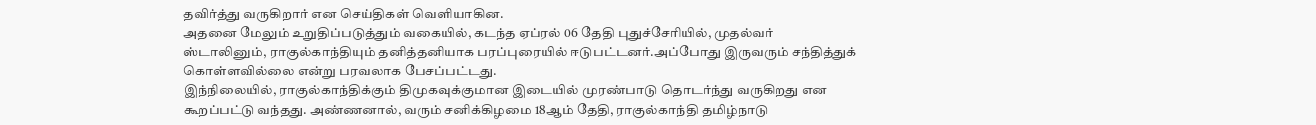தவிர்த்து வருகிறார் என செய்திகள் வெளியாகின.
அதனை மேலும் உறுதிப்படுத்தும் வகையில், கடந்த ஏப்ரல் 06 தேதி புதுச்சேரியில், முதல்வர் ஸ்டாலினும், ராகுல்காந்தியும் தனித்தனியாக பரப்புரையில் ஈடுபட்டனர்.அப்போது இருவரும் சந்தித்துக் கொள்ளவில்லை என்று பரவலாக பேசப்பட்டது.
இந்நிலையில், ராகுல்காந்திக்கும் திமுகவுக்குமான இடையில் முரண்பாடு தொடர்ந்து வருகிறது என கூறப்பட்டு வந்தது. அண்ணனால், வரும் சனிக்கிழமை 18ஆம் தேதி, ராகுல்காந்தி தமிழ்நாடு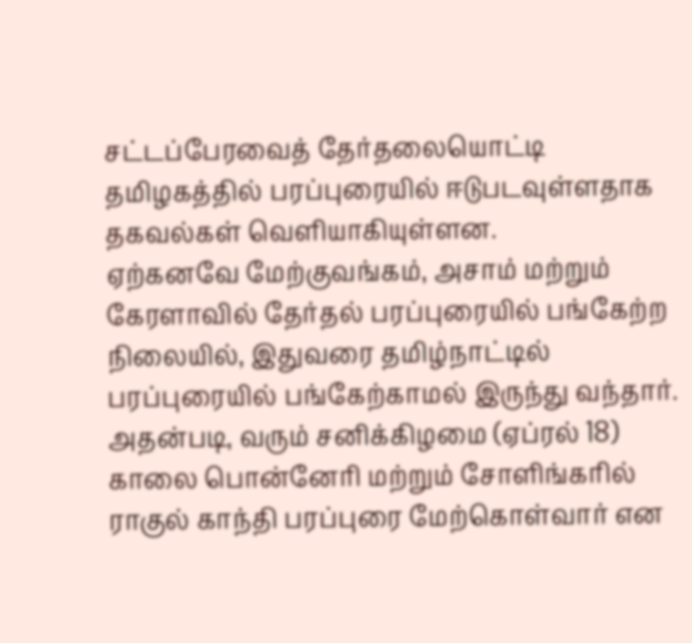சட்டப்பேரவைத் தேர்தலையொட்டி தமிழகத்தில் பரப்புரையில் ஈடுபடவுள்ளதாக தகவல்கள் வெளியாகியுள்ளன.
ஏற்கனவே மேற்குவங்கம், அசாம் மற்றும் கேரளாவில் தேர்தல் பரப்புரையில் பங்கேற்ற நிலையில், இதுவரை தமிழ்நாட்டில் பரப்புரையில் பங்கேற்காமல் இருந்து வந்தார்.
அதன்படி, வரும் சனிக்கிழமை (ஏப்ரல் 18) காலை பொன்னேரி மற்றும் சோளிங்கரில் ராகுல் காந்தி பரப்புரை மேற்கொள்வார் என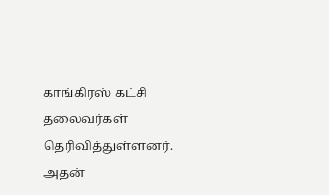காங்கிரஸ் கட்சி தலைவர்கள் தெரிவித்துள்ளனர். அதன்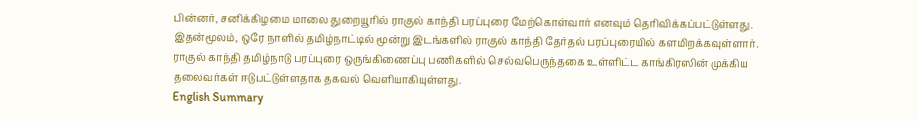பின்னர், சனிக்கிழமை மாலை துறையூரில் ராகுல் காந்தி பரப்புரை மேற்கொள்வார் எனவும் தெரிவிக்கப்பட்டுள்ளது. இதன்மூலம், ஒரே நாளில் தமிழ்நாட்டில் மூன்று இடங்களில் ராகுல் காந்தி தேர்தல் பரப்புரையில் களமிறக்கவுள்ளார்.
ராகுல் காந்தி தமிழ்நாடு பரப்புரை ஒருங்கிணைப்பு பணிகளில் செல்வபெருந்தகை உள்ளிட்ட காங்கிரஸின் முக்கிய தலைவர்கள் ஈடுபட்டுள்ளதாக தகவல் வெளியாகியுள்ளது.
English Summary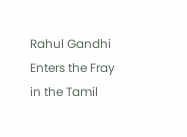Rahul Gandhi Enters the Fray in the Tamil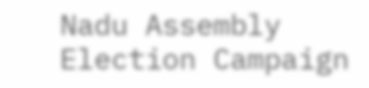Nadu Assembly Election Campaign